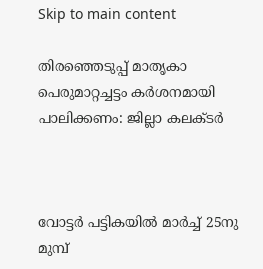Skip to main content

തിരഞ്ഞെടുപ്പ് മാതൃകാ പെരുമാറ്റച്ചട്ടം കര്‍ശനമായി  പാലിക്കണം: ജില്ലാ കലക്ടര്‍



വോട്ടര്‍ പട്ടികയില്‍ മാര്‍ച്ച് 25നു മുമ്പ്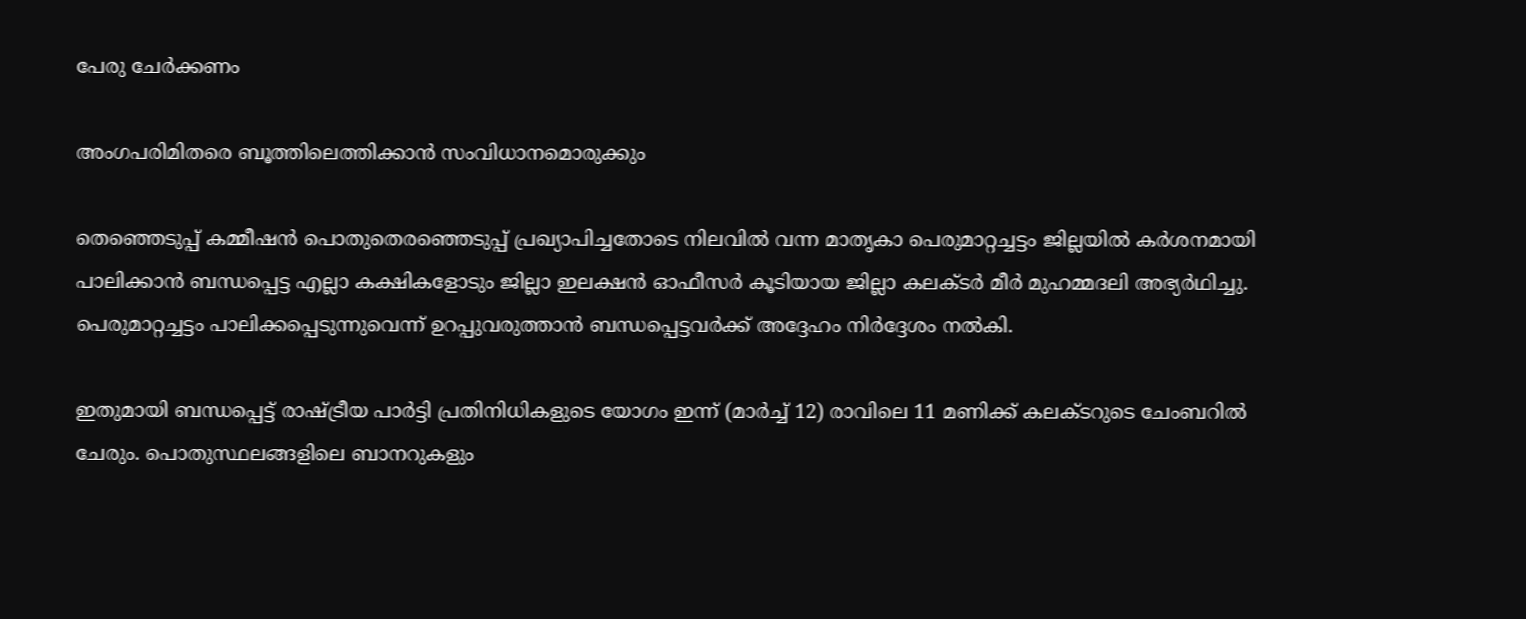പേരു ചേര്‍ക്കണം

അംഗപരിമിതരെ ബൂത്തിലെത്തിക്കാന്‍ സംവിധാനമൊരുക്കും

തെഞ്ഞെടുപ്പ് കമ്മീഷന്‍ പൊതുതെരഞ്ഞെടുപ്പ് പ്രഖ്യാപിച്ചതോടെ നിലവില്‍ വന്ന മാതൃകാ പെരുമാറ്റച്ചട്ടം ജില്ലയില്‍ കര്‍ശനമായി പാലിക്കാന്‍ ബന്ധപ്പെട്ട എല്ലാ കക്ഷികളോടും ജില്ലാ ഇലക്ഷന്‍ ഓഫീസര്‍ കൂടിയായ ജില്ലാ കലക്ടര്‍ മീര്‍ മുഹമ്മദലി അഭ്യര്‍ഥിച്ചു. പെരുമാറ്റച്ചട്ടം പാലിക്കപ്പെടുന്നുവെന്ന് ഉറപ്പുവരുത്താന്‍ ബന്ധപ്പെട്ടവര്‍ക്ക് അദ്ദേഹം നിര്‍ദ്ദേശം നല്‍കി.

ഇതുമായി ബന്ധപ്പെട്ട് രാഷ്ട്രീയ പാര്‍ട്ടി പ്രതിനിധികളുടെ യോഗം ഇന്ന് (മാര്‍ച്ച് 12) രാവിലെ 11 മണിക്ക് കലക്ടറുടെ ചേംബറില്‍ ചേരും. പൊതുസ്ഥലങ്ങളിലെ ബാനറുകളും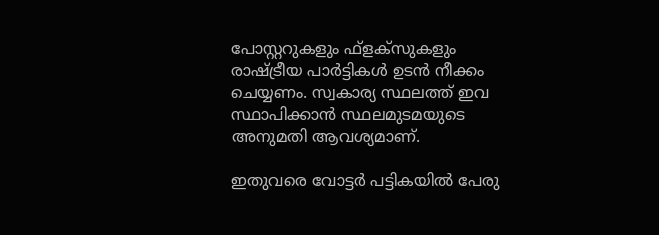പോസ്റ്ററുകളും ഫ്‌ളക്‌സുകളും രാഷ്ട്രീയ പാര്‍ട്ടികള്‍ ഉടന്‍ നീക്കം ചെയ്യണം. സ്വകാര്യ സ്ഥലത്ത് ഇവ സ്ഥാപിക്കാന്‍ സ്ഥലമുടമയുടെ അനുമതി ആവശ്യമാണ്.

ഇതുവരെ വോട്ടര്‍ പട്ടികയില്‍ പേരു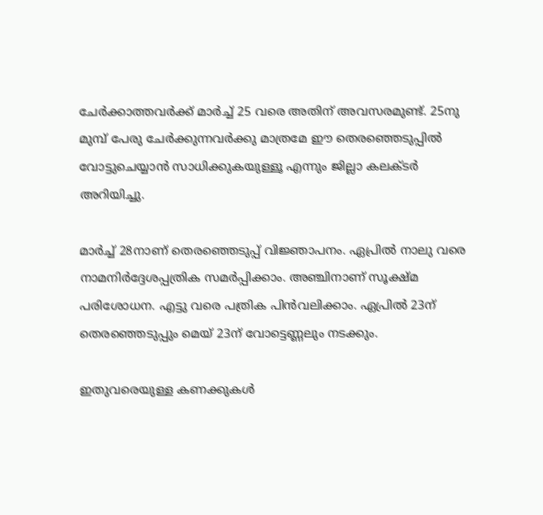ചേര്‍ക്കാത്തവര്‍ക്ക് മാര്‍ച്ച് 25 വരെ അതിന് അവസരമുണ്ട്. 25നു മുമ്പ് പേരു ചേര്‍ക്കുന്നവര്‍ക്കു മാത്രമേ ഈ തെരഞ്ഞെടുപ്പില്‍ വോട്ടുചെയ്യാന്‍ സാധിക്കുകയുള്ളൂ എന്നും ജില്ലാ കലക്ടര്‍ അറിയിച്ചു.

മാര്‍ച്ച് 28നാണ് തെരഞ്ഞെടുപ്പ് വിജ്ഞാപനം. ഏപ്രില്‍ നാലു വരെ നാമനിര്‍ദ്ദേശപ്പത്രിക സമര്‍പ്പിക്കാം. അഞ്ചിനാണ് സൂക്ഷ്മ പരിശോധന. എട്ടു വരെ പത്രിക പിന്‍വലിക്കാം. ഏപ്രില്‍ 23ന് തെരഞ്ഞെടുപ്പും മെയ് 23ന് വോട്ടെണ്ണലും നടക്കും.

ഇതുവരെയുള്ള കണക്കുകള്‍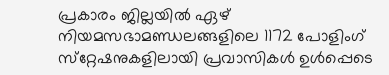പ്രകാരം ജില്ലയില്‍ ഏഴ് നിയമസഭാമണ്ഡലങ്ങളിലെ 1172 പോളിംഗ് സ്‌റ്റേഷനുകളിലായി പ്രവാസികള്‍ ഉള്‍പ്പെടെ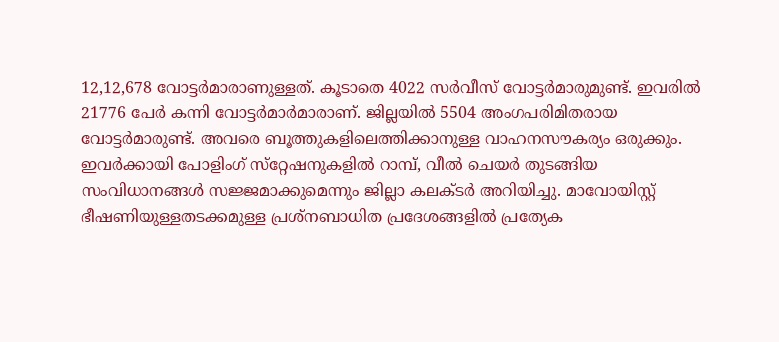12,12,678 വോട്ടര്‍മാരാണുള്ളത്. കൂടാതെ 4022 സര്‍വീസ് വോട്ടര്‍മാരുമുണ്ട്. ഇവരില്‍ 21776 പേര്‍ കന്നി വോട്ടര്‍മാര്‍മാരാണ്. ജില്ലയില്‍ 5504 അംഗപരിമിതരായ വോട്ടര്‍മാരുണ്ട്. അവരെ ബൂത്തുകളിലെത്തിക്കാനുള്ള വാഹനസൗകര്യം ഒരുക്കും. ഇവര്‍ക്കായി പോളിംഗ് സ്‌റ്റേഷനുകളില്‍ റാമ്പ്, വീല്‍ ചെയര്‍ തുടങ്ങിയ സംവിധാനങ്ങള്‍ സജ്ജമാക്കുമെന്നും ജില്ലാ കലക്ടര്‍ അറിയിച്ചു. മാവോയിസ്റ്റ് ഭീഷണിയുള്ളതടക്കമുള്ള പ്രശ്‌നബാധിത പ്രദേശങ്ങളില്‍ പ്രത്യേക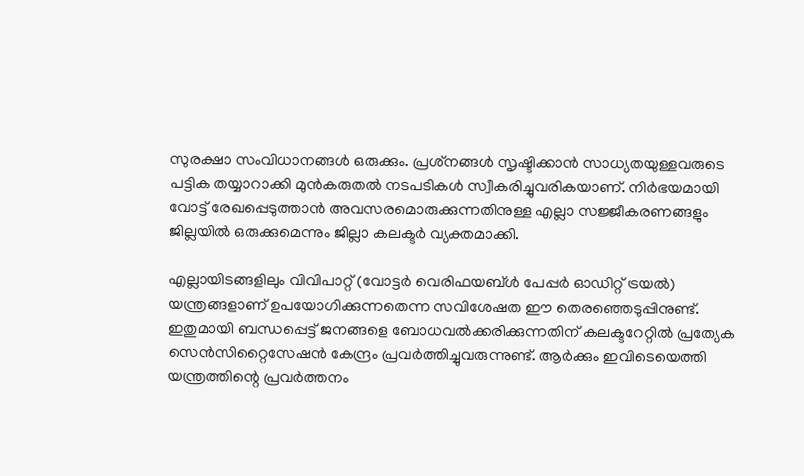സുരക്ഷാ സംവിധാനങ്ങള്‍ ഒരുക്കും. പ്രശ്‌നങ്ങള്‍ സൃഷ്ടിക്കാന്‍ സാധ്യതയുള്ളവരുടെ പട്ടിക തയ്യാറാക്കി മുന്‍കരുതല്‍ നടപടികള്‍ സ്വീകരിച്ചുവരികയാണ്. നിര്‍ഭയമായി വോട്ട് രേഖപ്പെടുത്താന്‍ അവസരമൊരുക്കുന്നതിനുള്ള എല്ലാ സജ്ജീകരണങ്ങളും ജില്ലയില്‍ ഒരുക്കുമെന്നും ജില്ലാ കലക്ടര്‍ വ്യക്തമാക്കി.

എല്ലായിടങ്ങളിലും വിവിപാറ്റ് (വോട്ടര്‍ വെരിഫയബ്ള്‍ പേപ്പര്‍ ഓഡിറ്റ് ട്രയല്‍) യന്ത്രങ്ങളാണ് ഉപയോഗിക്കുന്നതെന്ന സവിശേഷത ഈ തെരഞ്ഞെടുപ്പിനുണ്ട്. ഇതുമായി ബന്ധപ്പെട്ട് ജനങ്ങളെ ബോധവല്‍ക്കരിക്കുന്നതിന് കലക്ടറേറ്റില്‍ പ്രത്യേക സെന്‍സിറ്റൈസേഷന്‍ കേന്ദ്രം പ്രവര്‍ത്തിച്ചുവരുന്നുണ്ട്. ആര്‍ക്കും ഇവിടെയെത്തി യന്ത്രത്തിന്റെ പ്രവര്‍ത്തനം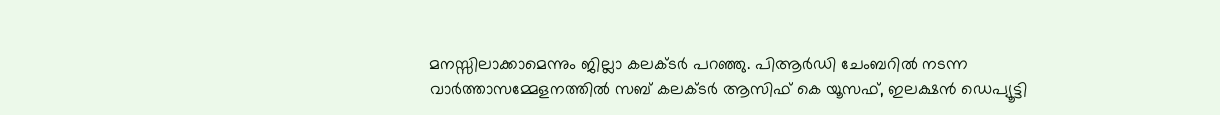മനസ്സിലാക്കാമെന്നും ജില്ലാ കലക്ടര്‍ പറഞ്ഞു. പിആര്‍ഡി ചേംബറില്‍ നടന്ന വാര്‍ത്താസമ്മേളനത്തില്‍ സബ് കലക്ടര്‍ ആസിഫ് കെ യൂസഫ്, ഇലക്ഷന്‍ ഡെപ്യൂട്ടി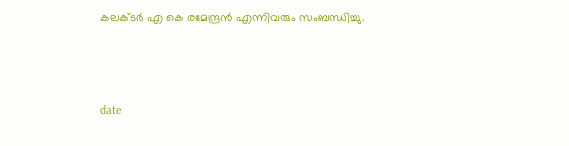കലക്ടര്‍ എ കെ രമേന്ദ്രന്‍ എന്നിവരും സംബന്ധിച്ചു.



date